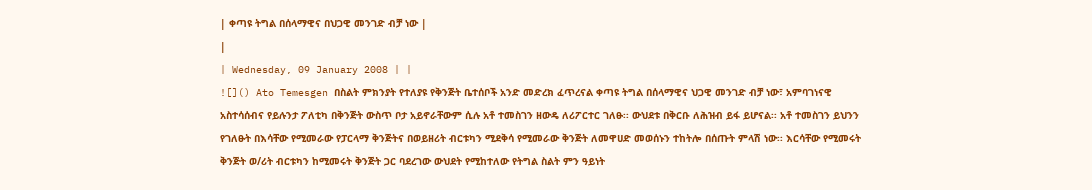| ቀጣዩ ትግል በሰላማዊና በህጋዊ መንገድ ብቻ ነው |
|
| Wednesday, 09 January 2008 | |
![]() Ato Temesgen በስልት ምክንያት የተለያዩ የቅንጅት ቤተሰቦች አንድ መድረክ ፈጥረናል ቀጣዩ ትግል በሰላማዊና ህጋዊ መንገድ ብቻ ነው፣ አምባገነናዊ አስተሳሰብና የይሉንታ ፖለቲካ በቅንጅት ውስጥ ቦታ አይኖራቸውም ሲሉ አቶ ተመስገን ዘውዴ ለሪፖርተር ገለፁ፡፡ ውህደቱ በቅርቡ ለሕዝብ ይፋ ይሆናል፡፡ አቶ ተመስገን ይህንን የገለፁት በእሳቸው የሚመራው የፓርላማ ቅንጅትና በወይዘሪት ብርቱካን ሚደቅሳ የሚመራው ቅንጅት ለመዋሀድ መወሰኑን ተከትሎ በሰጡት ምላሽ ነው፡፡ እርሳቸው የሚመሩት ቅንጅት ወ/ሪት ብርቱካን ከሚመሩት ቅንጅት ጋር ባደረገው ውህደት የሚከተለው የትግል ስልት ምን ዓይነት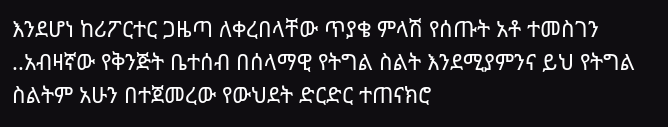እንደሆነ ከሪፖርተር ጋዜጣ ለቀረበላቸው ጥያቄ ምላሽ የሰጡት አቶ ተመስገን ..አብዛኛው የቅንጅት ቤተሰብ በሰላማዊ የትግል ስልት እንደሚያምንና ይህ የትግል ስልትም አሁን በተጀመረው የውህደት ድርድር ተጠናክሮ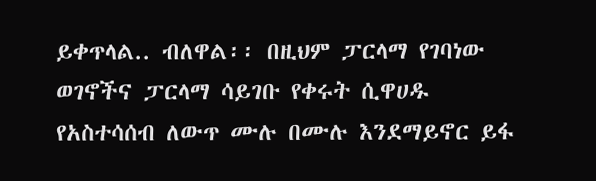ይቀጥላል.. ብለዋል፡፡ በዚህም ፓርላማ የገባነው ወገኖችና ፓርላማ ሳይገቡ የቀሩት ሲዋሀዱ የአስተሳሰብ ለውጥ ሙሉ በሙሉ እንደማይኖር ይፋ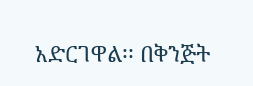አድርገዋል፡፡ በቅንጅት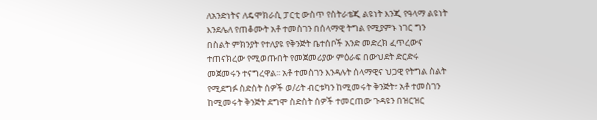ለአንድነትና ለዴሞክራሲ ፓርቲ ውስጥ የስትራቴጂ ልዩነት እንጂ የዓላማ ልዩነት እንደሌለ የጠቆሙት አቶ ተመስገን በሰላማዊ ትግል የሚያምኑ ነገር ግን በስልት ምክንያት የተለያዩ የቅንጅት ቤተሰቦች አንድ መድረክ ፈጥረውና ተጠናክረው የሚወጡበት የመጀመሪያው ምዕራፍ በውህደት ድርድሩ መጀመሩን ተናግረዋል፡፡ አቶ ተመስገን እንዳሉት ሰላማዊና ህጋዊ የትግል ስልት የሚደግፉ ስድስት ሰዎች ወ/ሪት ብርቱካን ከሚመሩት ቅንጅት፣ አቶ ተመስገን ከሚመሩት ቅንጅት ደግሞ ስድስት ሰዎች ተመርጠው ጉዳዩን በዝርዝር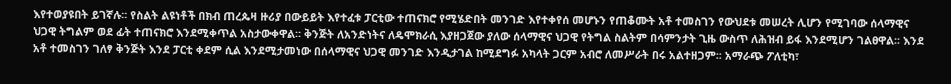እየተወያዩበት ይገኛሉ፡፡ የስልት ልዩነቶች በክብ ጠረጴዛ ዙሪያ በውይይት እየተፈቱ ፓርቲው ተጠናክሮ የሚሄድበት መንገድ እየተቀየሰ መሆኑን የጠቆሙት አቶ ተመስገን የውህደቱ መሠረት ሊሆን የሚገባው ሰላማዊና ህጋዊ ትግልም ወደ ፊት ተጠናክሮ እንደሚቀጥል አስታውቀዋል፡፡ ቅንጅት ለአንድነትና ለዴሞክራሲ እያዘጋጀው ያለው ሰላማዊና ህጋዊ የትግል ስልትም በሳምንታት ጊዜ ውስጥ ለሕዝብ ይፋ እንደሚሆን ገልፀዋል፡፡ እንደ አቶ ተመስገን ገለፃ ቅንጅት እንደ ፓርቲ ቀደም ሲል እንደሚታመነው በሰላማዊና ህጋዊ መንገድ እንዲታገል ከሚደግፉ አካላት ጋርም አብሮ ለመሥራት በሩ አልተዘጋም፡፡ አማራጭ ፖለቲካ፣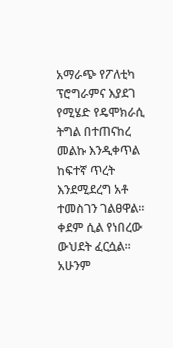አማራጭ የፖለቲካ ፕሮግራምና እያደገ የሚሄድ የዴሞክራሲ ትግል በተጠናከረ መልኩ እንዲቀጥል ከፍተኛ ጥረት እንደሚደረግ አቶ ተመስገን ገልፀዋል፡፡ ቀደም ሲል የነበረው ውህደት ፈርሷል፡፡ አሁንም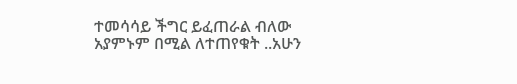ተመሳሳይ ችግር ይፈጠራል ብለው አያምኑም በሚል ለተጠየቁት ..አሁን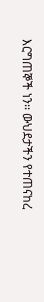እርግጠኞች ነን፡፡ ውህደታችን የተጠናከረ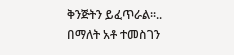ቅንጅትን ይፈጥራል፡፡.. በማለት አቶ ተመስገን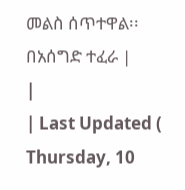መልስ ሰጥተዋል፡፡ በአሰግድ ተፈራ |
|
| Last Updated ( Thursday, 10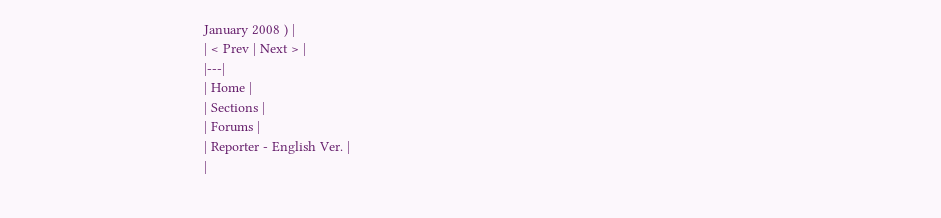January 2008 ) |
| < Prev | Next > |
|---|
| Home |
| Sections |
| Forums |
| Reporter - English Ver. |
|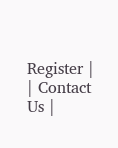Register |
| Contact Us |